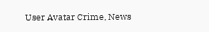User Avatar Crime, News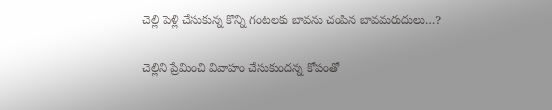చెల్లి పెళ్లి చేసుకున్న కొన్ని గంటలకు బావను చంపిన బావమరుదులు…?

చెల్లిని ప్రేమించి వివాహం చేసుకుందన్న కోపంతో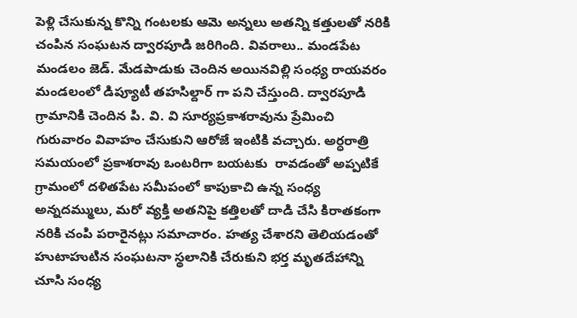పెళ్లి చేసుకున్న కొన్ని గంటలకు ఆమె అన్నలు అతన్ని కత్తులతో నరికి చంపిన సంఘటన ద్వారపూడి జరిగింది. వివరాలు.. మండపేట మండలం జెడ్. మేడపాడుకు చెందిన అయినవిల్లి సంధ్య రాయవరం మండలంలో డిప్యూటీ తహసిల్దార్ గా పని చేస్తుంది. ద్వారపూడి  గ్రామానికి చెందిన పి. వి. వి సూర్యప్రకాశరావును ప్రేమించి గురువారం వివాహం చేసుకుని ఆరోజే ఇంటికి వచ్చారు. అర్ధరాత్రి సమయంలో ప్రకాశరావు ఒంటరిగా బయటకు  రావడంతో అప్పటికే గ్రామంలో దళితపేట సమీపంలో కాపుకాచి ఉన్న సంధ్య అన్నదమ్ములు, మరో వ్యక్తి అతనిపై కత్తిలతో దాడి చేసి కిరాతకంగా నరికి చంపి పరారైనట్లు సమాచారం. హత్య చేశారని తెలియడంతో హుటాహుటిన సంఘటనా స్థలానికి చేరుకుని భర్త మృతదేహాన్ని చూసి సంధ్య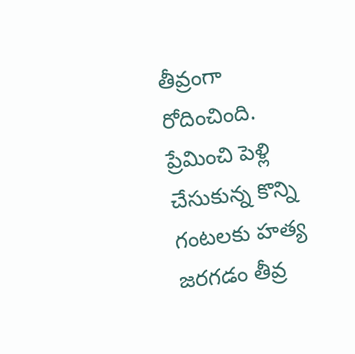తీవ్రంగా రోదించింది. ప్రేమించి పెళ్లి చేసుకున్న కొన్ని గంటలకు హత్య జరగడం తీవ్ర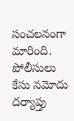సంచలనంగా మారింది. పోలీసులు కేసు నమోదు దర్యాప్తు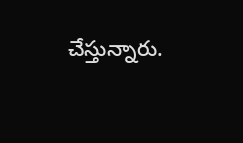చేస్తున్నారు.